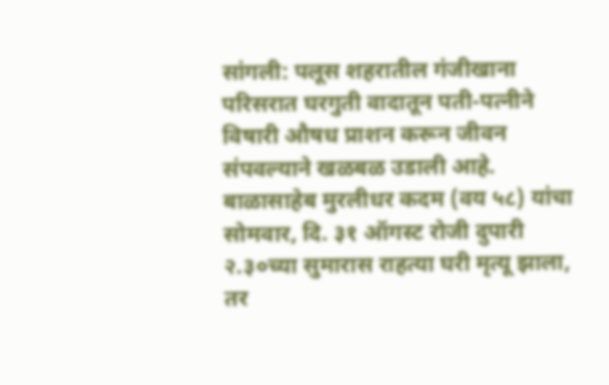सांगली: पलूस शहरातील गंजीखाना परिसरात घरगुती वादातून पती-पत्नीने विषारी औषध प्राशन करून जीवन संपवल्याने खळबळ उडाली आहे. बाळासाहेब मुरलीधर कदम (वय ५८) यांचा सोमवार, दि. ३१ ऑगस्ट रोजी दुपारी २.३०च्या सुमारास राहत्या घरी मृत्यू झाला, तर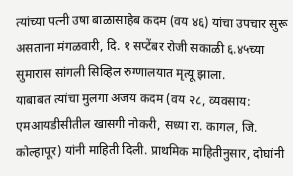त्यांच्या पत्नी उषा बाळासाहेब कदम (वय ४६) यांचा उपचार सुरू असताना मंगळवारी, दि. १ सप्टेंबर रोजी सकाळी ६.४५च्या सुमारास सांगली सिव्हिल रुग्णालयात मृत्यू झाला.
याबाबत त्यांचा मुलगा अजय कदम (वय २८, व्यवसाय: एमआयडीसीतील खासगी नोकरी, सध्या रा. कागल, जि. कोल्हापूर) यांनी माहिती दिली. प्राथमिक माहितीनुसार, दोघांनी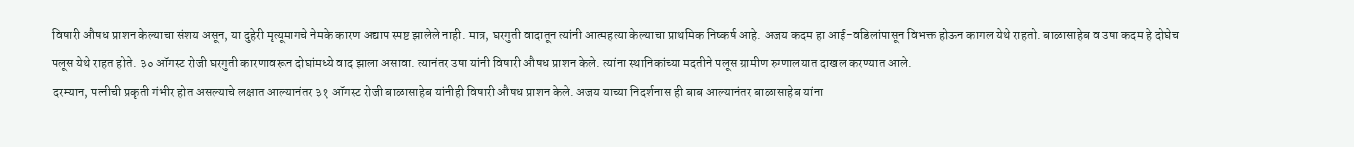विषारी औषध प्राशन केल्याचा संशय असून, या दुहेरी मृत्यूमागचे नेमके कारण अद्याप स्पष्ट झालेले नाही. मात्र, घरगुती वादातून त्यांनी आत्महत्या केल्याचा प्राथमिक निष्कर्ष आहे. अजय कदम हा आई-वडिलांपासून विभक्त होऊन कागल येथे राहतो. बाळासाहेब व उषा कदम हे दोघेच पलूस येथे राहत होते. ३० ऑगस्ट रोजी घरगुती कारणावरून दोघांमध्ये वाद झाला असावा. त्यानंतर उषा यांनी विषारी औषध प्राशन केले. त्यांना स्थानिकांच्या मदतीने पलूस ग्रामीण रुग्णालयात दाखल करण्यात आले.
दरम्यान, पत्नीची प्रकृती गंभीर होत असल्याचे लक्षात आल्यानंतर ३१ ऑगस्ट रोजी बाळासाहेब यांनीही विषारी औषध प्राशन केले. अजय याच्या निदर्शनास ही बाब आल्यानंतर बाळासाहेब यांना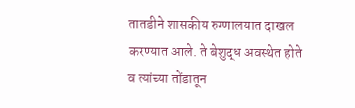तातडीने शासकीय रुग्णालयात दाखल करण्यात आले. ते बेशुद्ध अवस्थेत होते व त्यांच्या तोंडातून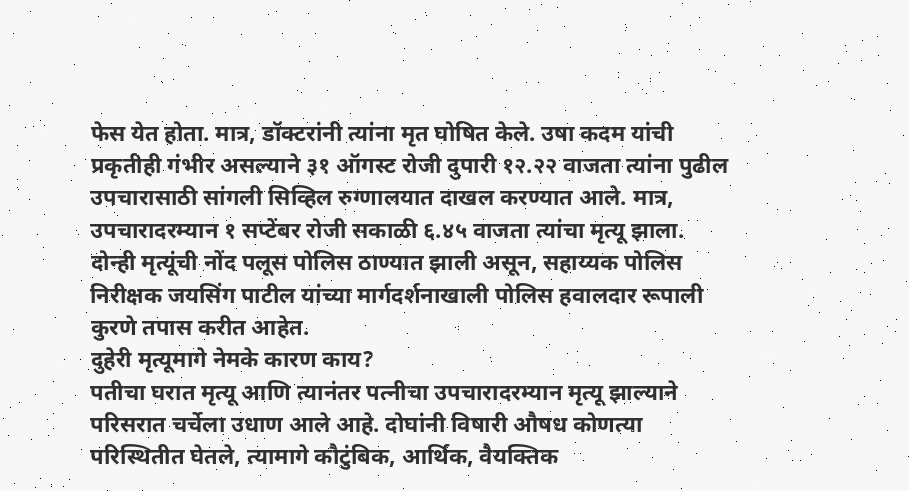फेस येत होता. मात्र, डॉक्टरांनी त्यांना मृत घोषित केले. उषा कदम यांची प्रकृतीही गंभीर असल्याने ३१ ऑगस्ट रोजी दुपारी १२.२२ वाजता त्यांना पुढील उपचारासाठी सांगली सिव्हिल रुग्णालयात दाखल करण्यात आले. मात्र, उपचारादरम्यान १ सप्टेंबर रोजी सकाळी ६.४५ वाजता त्यांचा मृत्यू झाला. दोन्ही मृत्यूंची नोंद पलूस पोलिस ठाण्यात झाली असून, सहाय्यक पोलिस निरीक्षक जयसिंग पाटील यांच्या मार्गदर्शनाखाली पोलिस हवालदार रूपाली कुरणे तपास करीत आहेत.
दुहेरी मृत्यूमागे नेमके कारण काय?
पतीचा घरात मृत्यू आणि त्यानंतर पत्नीचा उपचारादरम्यान मृत्यू झाल्याने परिसरात चर्चेला उधाण आले आहे. दोघांनी विषारी औषध कोणत्या परिस्थितीत घेतले, त्यामागे कौटुंबिक, आर्थिक, वैयक्तिक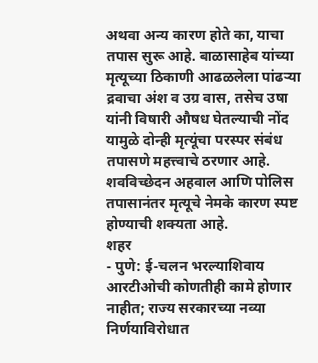अथवा अन्य कारण होते का, याचा तपास सुरू आहे. बाळासाहेब यांच्या मृत्यूच्या ठिकाणी आढळलेला पांढऱ्या द्रवाचा अंश व उग्र वास, तसेच उषा यांनी विषारी औषध घेतल्याची नोंद यामुळे दोन्ही मृत्यूंचा परस्पर संबंध तपासणे महत्त्वाचे ठरणार आहे. शवविच्छेदन अहवाल आणि पोलिस तपासानंतर मृत्यूचे नेमके कारण स्पष्ट होण्याची शक्यता आहे.
शहर
- पुणे: ई-चलन भरल्याशिवाय आरटीओची कोणतीही कामे होणार नाहीत; राज्य सरकारच्या नव्या निर्णयाविरोधात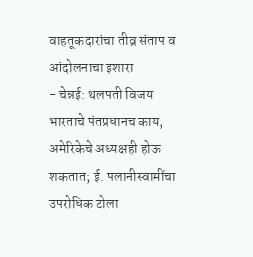वाहतूकदारांचा तीव्र संताप व आंदोलनाचा इशारा
- चेन्नई: थलपती विजय भारताचे पंतप्रधानच काय, अमेरिकेचे अध्यक्षही होऊ शकतात; ई. पलानीस्वामींचा उपरोधिक टोला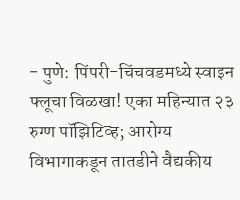- पुणे: पिंपरी-चिंचवडमध्ये स्वाइन फ्लूचा विळखा! एका महिन्यात २३ रुग्ण पॉझिटिव्ह; आरोग्य विभागाकडून तातडीने वैद्यकीय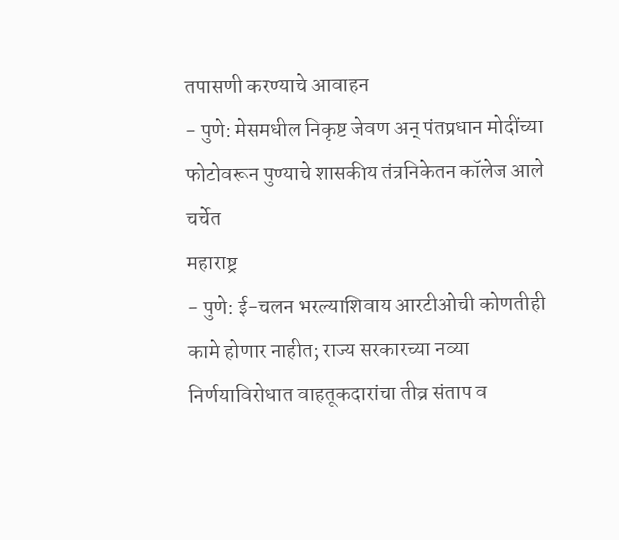तपासणी करण्याचे आवाहन
- पुणे: मेसमधील निकृष्ट जेवण अन् पंतप्रधान मोदींच्या फोटोवरून पुण्याचे शासकीय तंत्रनिकेतन कॉलेज आले चर्चेत
महाराष्ट्र
- पुणे: ई-चलन भरल्याशिवाय आरटीओची कोणतीही कामे होणार नाहीत; राज्य सरकारच्या नव्या निर्णयाविरोधात वाहतूकदारांचा तीव्र संताप व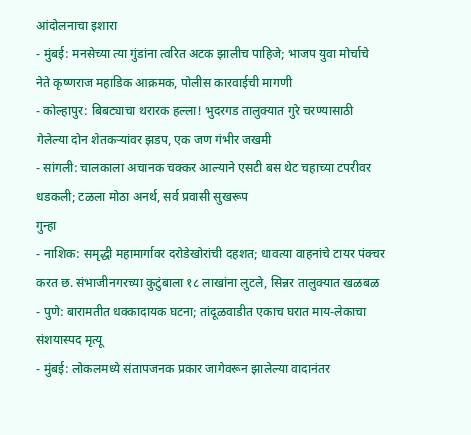आंदोलनाचा इशारा
- मुंबई: मनसेच्या त्या गुंडांना त्वरित अटक झालीच पाहिजे; भाजप युवा मोर्चाचे नेते कृष्णराज महाडिक आक्रमक, पोलीस कारवाईची मागणी
- कोल्हापुर: बिबट्याचा थरारक हल्ला! भुदरगड तालुक्यात गुरे चरण्यासाठी गेलेल्या दोन शेतकऱ्यांवर झडप, एक जण गंभीर जखमी
- सांगली: चालकाला अचानक चक्कर आल्याने एसटी बस थेट चहाच्या टपरीवर धडकली; टळला मोठा अनर्थ, सर्व प्रवासी सुखरूप
गुन्हा
- नाशिक: समृद्धी महामार्गावर दरोडेखोरांची दहशत; धावत्या वाहनांचे टायर पंक्चर करत छ. संभाजीनगरच्या कुटुंबाला १८ लाखांना लुटले, सिन्नर तालुक्यात खळबळ
- पुणे: बारामतीत धक्कादायक घटना; तांदूळवाडीत एकाच घरात माय-लेकाचा संशयास्पद मृत्यू
- मुंबई: लोकलमध्ये संतापजनक प्रकार जागेवरून झालेल्या वादानंतर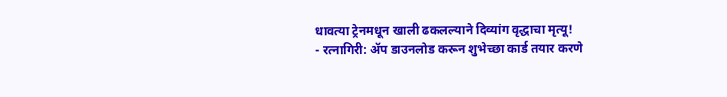धावत्या ट्रेनमधून खाली ढकलल्याने दिव्यांग वृद्धाचा मृत्यू!
- रत्नागिरी: ॲप डाउनलोड करून शुभेच्छा कार्ड तयार करणे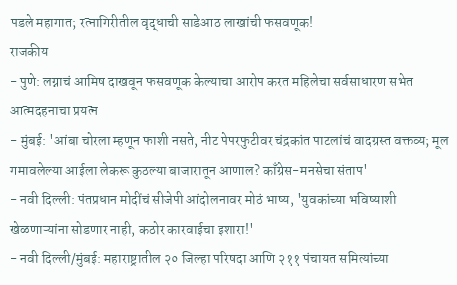पडले महागात; रत्नागिरीतील वृद्धाची साडेआठ लाखांची फसवणूक!
राजकीय
- पुणे: लग्नाचं आमिष दाखवून फसवणूक केल्याचा आरोप करत महिलेचा सर्वसाधारण सभेत आत्मदहनाचा प्रयत्न
- मुंबई: 'आंबा चोरला म्हणून फाशी नसते, नीट पेपरफुटीवर चंद्रकांत पाटलांचं वादग्रस्त वक्तव्य; मूल गमावलेल्या आईला लेकरू कुठल्या बाजारातून आणाल? काँग्रेस-मनसेचा संताप'
- नवी दिल्ली: पंतप्रधान मोदींचं सीजेपी आंदोलनावर मोठं भाष्य, 'युवकांच्या भविष्याशी खेळणाऱ्यांना सोडणार नाही, कठोर कारवाईचा इशारा!'
- नवी दिल्ली/मुंबई: महाराष्ट्रातील २० जिल्हा परिषदा आणि २११ पंचायत समित्यांच्या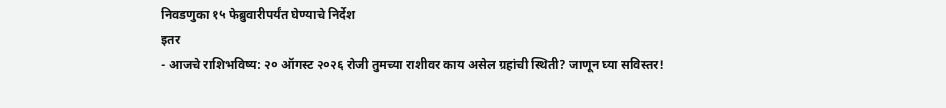निवडणुका १५ फेब्रुवारीपर्यंत घेण्याचे निर्देश
इतर
- आजचे राशिभविष्य: २० ऑगस्ट २०२६ रोजी तुमच्या राशीवर काय असेल ग्रहांची स्थिती? जाणून घ्या सविस्तर!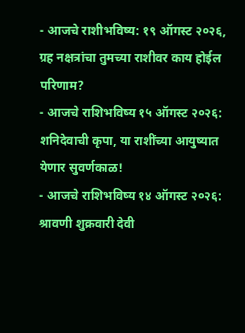- आजचे राशीभविष्य: १९ ऑगस्ट २०२६, ग्रह नक्षत्रांचा तुमच्या राशीवर काय होईल परिणाम?
- आजचे राशिभविष्य १५ ऑगस्ट २०२६: शनिदेवाची कृपा, या राशींच्या आयुष्यात येणार सुवर्णकाळ!
- आजचे राशिभविष्य १४ ऑगस्ट २०२६: श्रावणी शुक्रवारी देवी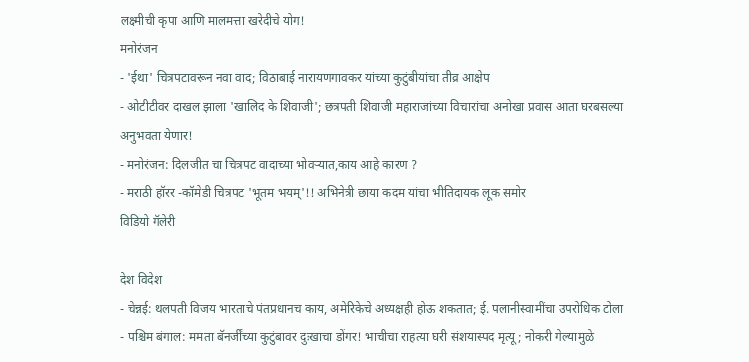लक्ष्मीची कृपा आणि मालमत्ता खरेदीचे योग!
मनोरंजन
- 'ईथा' चित्रपटावरून नवा वाद; विठाबाई नारायणगावकर यांच्या कुटुंबीयांचा तीव्र आक्षेप
- ओटीटीवर दाखल झाला 'खालिद के शिवाजी'; छत्रपती शिवाजी महाराजांच्या विचारांचा अनोखा प्रवास आता घरबसल्या अनुभवता येणार!
- मनोरंजन: दिलजीत चा चित्रपट वादाच्या भोवऱ्यात,काय आहे कारण ?
- मराठी हॉरर -कॉमेडी चित्रपट 'भूतम भयम्'!! अभिनेत्री छाया कदम यांचा भीतिदायक लूक समोर
विडियो गॅलेरी

देश विदेश
- चेन्नई: थलपती विजय भारताचे पंतप्रधानच काय, अमेरिकेचे अध्यक्षही होऊ शकतात; ई. पलानीस्वामींचा उपरोधिक टोला
- पश्चिम बंगाल: ममता बॅनर्जींच्या कुटुंबावर दुःखाचा डोंगर! भाचीचा राहत्या घरी संशयास्पद मृत्यू; नोकरी गेल्यामुळे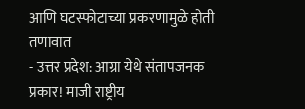आणि घटस्फोटाच्या प्रकरणामुळे होती तणावात
- उत्तर प्रदेश: आग्रा येथे संतापजनक प्रकार! माजी राष्ट्रीय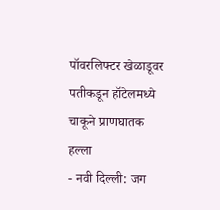पॉवरलिफ्टर खेळाडूवर पतीकडून हॉटेलमध्ये चाकूने प्राणघातक हल्ला
- नवी दिल्ली: जग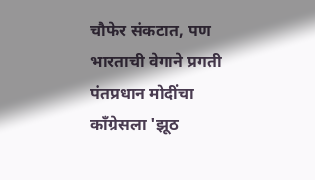चौफेर संकटात, पण भारताची वेगाने प्रगती पंतप्रधान मोदींचा काँग्रेसला 'झूठ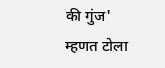की गुंज' म्हणत टोला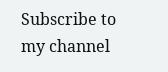Subscribe to my channel